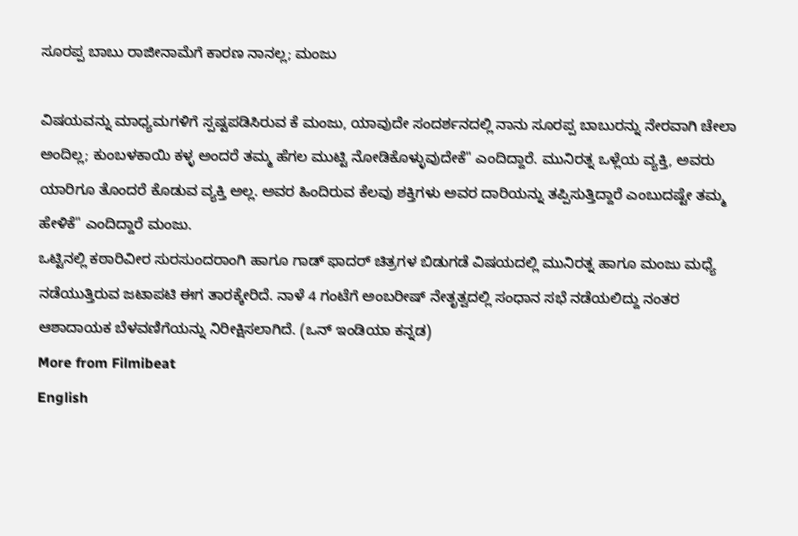ಸೂರಪ್ಪ ಬಾಬು ರಾಜೀನಾಮೆಗೆ ಕಾರಣ ನಾನಲ್ಲ; ಮಂಜು

ವಿಷಯವನ್ನು ಮಾಧ್ಯಮಗಳಿಗೆ ಸ್ಪಷ್ಟಪಡಿಸಿರುವ ಕೆ ಮಂಜು, ಯಾವುದೇ ಸಂದರ್ಶನದಲ್ಲಿ ನಾನು ಸೂರಪ್ಪ ಬಾಬುರನ್ನು ನೇರವಾಗಿ ಚೇಲಾ ಅಂದಿಲ್ಲ; ಕುಂಬಳಕಾಯಿ ಕಳ್ಳ ಅಂದರೆ ತಮ್ಮ ಹೆಗಲ ಮುಟ್ಟಿ ನೋಡಿಕೊಳ್ಳುವುದೇಕೆ" ಎಂದಿದ್ದಾರೆ. ಮುನಿರತ್ನ ಒಳ್ಲೆಯ ವ್ಯಕ್ತಿ, ಅವರು ಯಾರಿಗೂ ತೊಂದರೆ ಕೊಡುವ ವ್ಯಕ್ತಿ ಅಲ್ಲ. ಅವರ ಹಿಂದಿರುವ ಕೆಲವು ಶಕ್ತಿಗಳು ಅವರ ದಾರಿಯನ್ನು ತಪ್ಪಿಸುತ್ತಿದ್ದಾರೆ ಎಂಬುದಷ್ಟೇ ತಮ್ಮ ಹೇಳಿಕೆ" ಎಂದಿದ್ದಾರೆ ಮಂಜು.
ಒಟ್ಟಿನಲ್ಲಿ ಕಠಾರಿವೀರ ಸುರಸುಂದರಾಂಗಿ ಹಾಗೂ ಗಾಡ್ ಫಾದರ್ ಚಿತ್ರಗಳ ಬಿಡುಗಡೆ ವಿಷಯದಲ್ಲಿ ಮುನಿರತ್ನ ಹಾಗೂ ಮಂಜು ಮಧ್ಯೆ ನಡೆಯುತ್ತಿರುವ ಜಟಾಪಟಿ ಈಗ ತಾರಕ್ಕೇರಿದೆ. ನಾಳೆ 4 ಗಂಟೆಗೆ ಅಂಬರೀಷ್ ನೇತೃತ್ವದಲ್ಲಿ ಸಂಧಾನ ಸಭೆ ನಡೆಯಲಿದ್ದು ನಂತರ ಆಶಾದಾಯಕ ಬೆಳವಣಿಗೆಯನ್ನು ನಿರೀಕ್ಷಿಸಲಾಗಿದೆ. (ಒನ್ ಇಂಡಿಯಾ ಕನ್ನಡ)
More from Filmibeat
English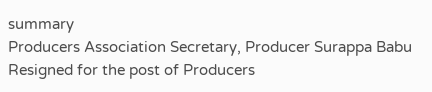summary
Producers Association Secretary, Producer Surappa Babu Resigned for the post of Producers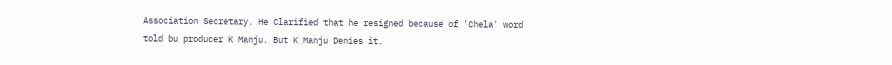Association Secretary. He Clarified that he resigned because of 'Chela' word told bu producer K Manju. But K Manju Denies it.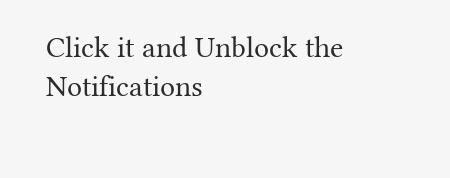Click it and Unblock the Notifications